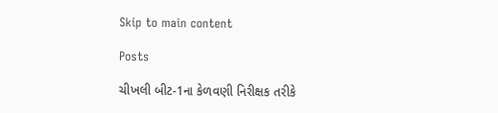Skip to main content

Posts

ચીખલી બીટ-1ના કેળવણી નિરીક્ષક તરીકે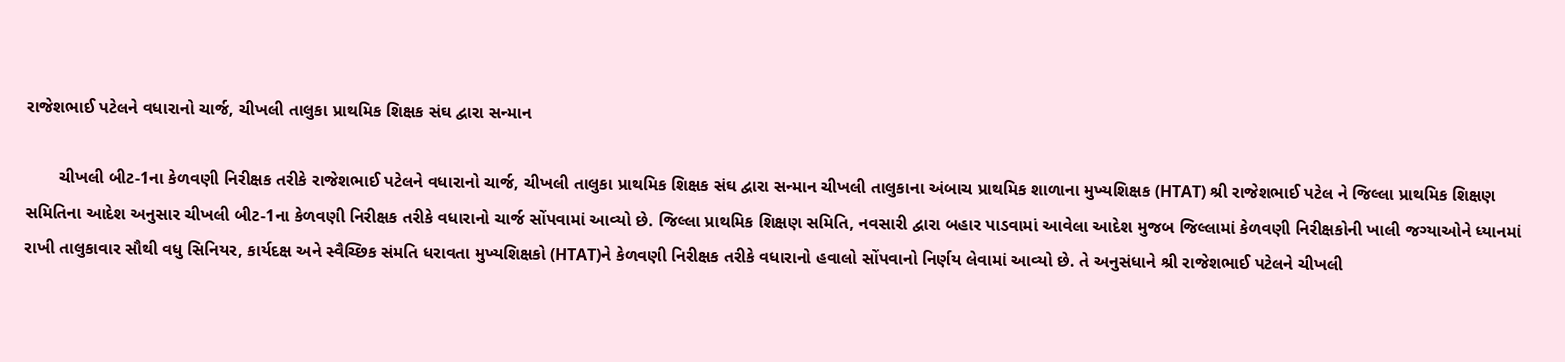રાજેશભાઈ પટેલને વધારાનો ચાર્જ, ચીખલી તાલુકા પ્રાથમિક શિક્ષક સંઘ દ્વારા સન્માન

       ચીખલી બીટ-1ના કેળવણી નિરીક્ષક તરીકે રાજેશભાઈ પટેલને વધારાનો ચાર્જ, ચીખલી તાલુકા પ્રાથમિક શિક્ષક સંઘ દ્વારા સન્માન ચીખલી તાલુકાના અંબાચ પ્રાથમિક શાળાના મુખ્યશિક્ષક (HTAT) શ્રી રાજેશભાઈ પટેલ ને જિલ્લા પ્રાથમિક શિક્ષણ સમિતિના આદેશ અનુસાર ચીખલી બીટ-1ના કેળવણી નિરીક્ષક તરીકે વધારાનો ચાર્જ સોંપવામાં આવ્યો છે. જિલ્લા પ્રાથમિક શિક્ષણ સમિતિ, નવસારી દ્વારા બહાર પાડવામાં આવેલા આદેશ મુજબ જિલ્લામાં કેળવણી નિરીક્ષકોની ખાલી જગ્યાઓને ધ્યાનમાં રાખી તાલુકાવાર સૌથી વધુ સિનિયર, કાર્યદક્ષ અને સ્વૈચ્છિક સંમતિ ધરાવતા મુખ્યશિક્ષકો (HTAT)ને કેળવણી નિરીક્ષક તરીકે વધારાનો હવાલો સોંપવાનો નિર્ણય લેવામાં આવ્યો છે. તે અનુસંધાને શ્રી રાજેશભાઈ પટેલને ચીખલી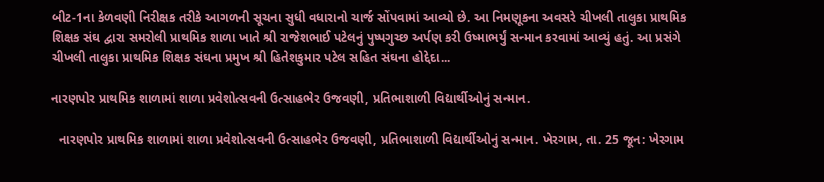બીટ-1ના કેળવણી નિરીક્ષક તરીકે આગળની સૂચના સુધી વધારાનો ચાર્જ સોંપવામાં આવ્યો છે. આ નિમણૂકના અવસરે ચીખલી તાલુકા પ્રાથમિક શિક્ષક સંઘ દ્વારા સમરોલી પ્રાથમિક શાળા ખાતે શ્રી રાજેશભાઈ પટેલનું પુષ્પગુચ્છ અર્પણ કરી ઉષ્માભર્યું સન્માન કરવામાં આવ્યું હતું. આ પ્રસંગે ચીખલી તાલુકા પ્રાથમિક શિક્ષક સંઘના પ્રમુખ શ્રી હિતેશકુમાર પટેલ સહિત સંઘના હોદ્દેદા...

નારણપોર પ્રાથમિક શાળામાં શાળા પ્રવેશોત્સવની ઉત્સાહભેર ઉજવણી, પ્રતિભાશાળી વિદ્યાર્થીઓનું સન્માન.

  નારણપોર પ્રાથમિક શાળામાં શાળા પ્રવેશોત્સવની ઉત્સાહભેર ઉજવણી, પ્રતિભાશાળી વિદ્યાર્થીઓનું સન્માન. ખેરગામ, તા. 25 જૂન: ખેરગામ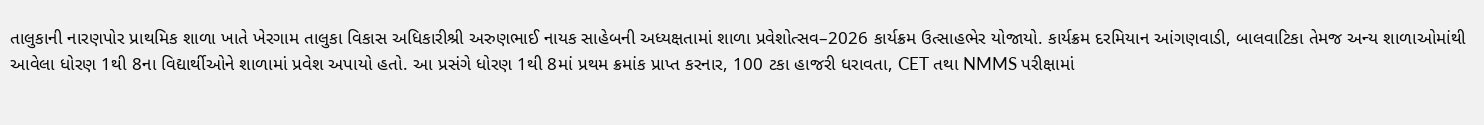તાલુકાની નારણપોર પ્રાથમિક શાળા ખાતે ખેરગામ તાલુકા વિકાસ અધિકારીશ્રી અરુણભાઈ નાયક સાહેબની અધ્યક્ષતામાં શાળા પ્રવેશોત્સવ–2026 કાર્યક્રમ ઉત્સાહભેર યોજાયો. કાર્યક્રમ દરમિયાન આંગણવાડી, બાલવાટિકા તેમજ અન્ય શાળાઓમાંથી આવેલા ધોરણ 1થી 8ના વિદ્યાર્થીઓને શાળામાં પ્રવેશ અપાયો હતો. આ પ્રસંગે ધોરણ 1થી 8માં પ્રથમ ક્રમાંક પ્રાપ્ત કરનાર, 100 ટકા હાજરી ધરાવતા, CET તથા NMMS પરીક્ષામાં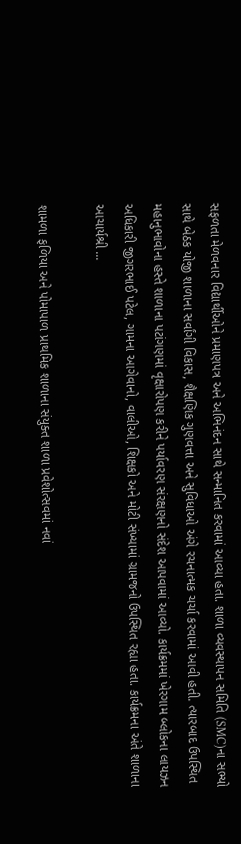સફળતા મેળવનાર વિદ્યાર્થીઓને પ્રમાણપત્ર અને અભિનંદન સાથે સન્માનિત કરવામાં આવ્યા હતા. શાળા વ્યવસ્થાપન સમિતિ (SMC)ના સભ્યો સાથે બેઠક યોજી શાળાના સર્વાંગી વિકાસ, શૈક્ષણિક ગુણવત્તા અને સુવિધાઓ અંગે રચનાત્મક ચર્ચા કરવામાં આવી હતી. ત્યારબાદ ઉપસ્થિત મહાનુભાવોના હસ્તે શાળાના પટાંગણમાં વૃક્ષારોપણ કરીને પર્યાવરણ સંરક્ષણનો સંદેશ આપવામાં આવ્યો. કાર્યક્રમમાં ખેરગામ બ્લોકના લાયઝન અધિકારી જીગરભાઈ પટેલ, ગામના આગેવાનો, વાલીઓ, શિક્ષકો અને મોટી સંખ્યામાં ગ્રામજનો ઉપસ્થિત રહ્યા હતા. કાર્યક્રમના અંતે શાળાના આચાર્યશ્રી ...

શામળા ફળિયા અને પોમાપાળ પ્રાથમિક શાળાના સંયુક્ત શાળા પ્રવેશોત્સવમાં નવાં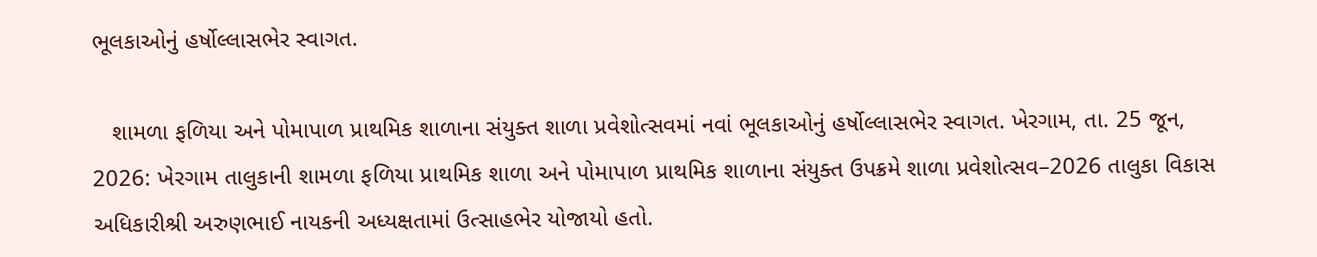ભૂલકાઓનું હર્ષોલ્લાસભેર સ્વાગત.

   શામળા ફળિયા અને પોમાપાળ પ્રાથમિક શાળાના સંયુક્ત શાળા પ્રવેશોત્સવમાં નવાં ભૂલકાઓનું હર્ષોલ્લાસભેર સ્વાગત. ખેરગામ, તા. 25 જૂન, 2026: ખેરગામ તાલુકાની શામળા ફળિયા પ્રાથમિક શાળા અને પોમાપાળ પ્રાથમિક શાળાના સંયુક્ત ઉપક્રમે શાળા પ્રવેશોત્સવ–2026 તાલુકા વિકાસ અધિકારીશ્રી અરુણભાઈ નાયકની અધ્યક્ષતામાં ઉત્સાહભેર યોજાયો હતો.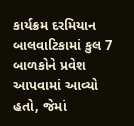કાર્યક્રમ દરમિયાન બાલવાટિકામાં કુલ 7 બાળકોને પ્રવેશ આપવામાં આવ્યો હતો, જેમાં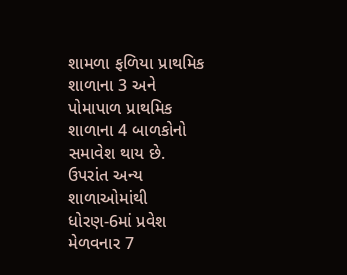શામળા ફળિયા પ્રાથમિક શાળાના 3 અને પોમાપાળ પ્રાથમિક શાળાના 4 બાળકોનો સમાવેશ થાય છે. ઉપરાંત અન્ય શાળાઓમાંથી ધોરણ-6માં પ્રવેશ મેળવનાર 7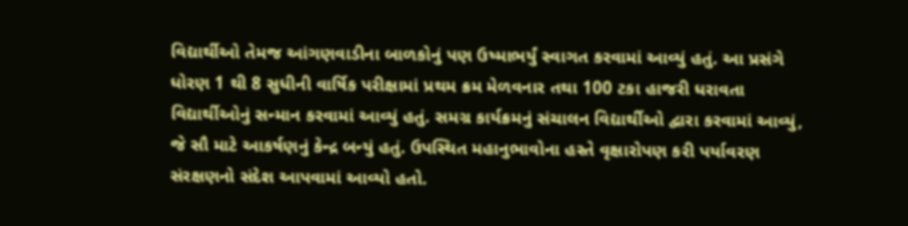વિદ્યાર્થીઓ તેમજ આંગણવાડીના બાળકોનું પણ ઉષ્માભર્યું સ્વાગત કરવામાં આવ્યું હતું. આ પ્રસંગે ધોરણ 1 થી 8 સુધીની વાર્ષિક પરીક્ષામાં પ્રથમ ક્રમ મેળવનાર તથા 100 ટકા હાજરી ધરાવતા વિદ્યાર્થીઓનું સન્માન કરવામાં આવ્યું હતું. સમગ્ર કાર્યક્રમનું સંચાલન વિદ્યાર્થીઓ દ્વારા કરવામાં આવ્યું, જે સૌ માટે આકર્ષણનું કેન્દ્ર બન્યું હતું. ઉપસ્થિત મહાનુભાવોના હસ્તે વૃક્ષારોપણ કરી પર્યાવરણ સંરક્ષણનો સંદેશ આપવામાં આવ્યો હતો.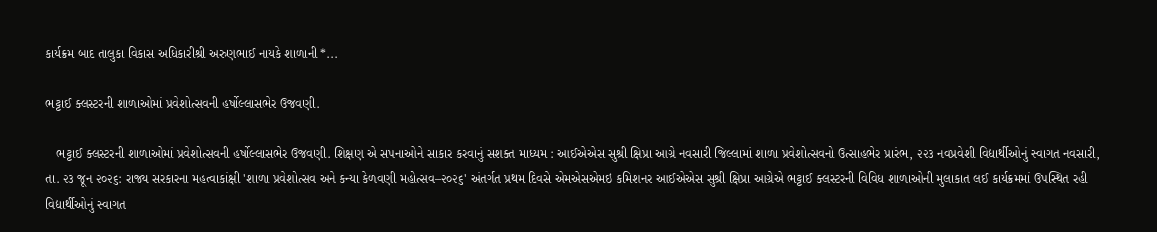કાર્યક્રમ બાદ તાલુકા વિકાસ અધિકારીશ્રી અરુણભાઈ નાયકે શાળાની *...

ભટ્ટાઈ ક્લસ્ટરની શાળાઓમાં પ્રવેશોત્સવની હર્ષોલ્લાસભેર ઉજવણી.

   ભટ્ટાઈ ક્લસ્ટરની શાળાઓમાં પ્રવેશોત્સવની હર્ષોલ્લાસભેર ઉજવણી. શિક્ષણ એ સપનાઓને સાકાર કરવાનું સશક્ત માધ્યમ : આઈએએસ સુશ્રી ક્ષિપ્રા આગ્રે નવસારી જિલ્લામાં શાળા પ્રવેશોત્સવનો ઉત્સાહભેર પ્રારંભ, ૨૨૩ નવપ્રવેશી વિદ્યાર્થીઓનું સ્વાગત નવસારી, તા. ૨૩ જૂન ૨૦૨૬: રાજ્ય સરકારના મહત્વાકાંક્ષી 'શાળા પ્રવેશોત્સવ અને કન્યા કેળવણી મહોત્સવ–૨૦૨૬' અંતર્ગત પ્રથમ દિવસે એમએસએમઇ કમિશનર આઈએએસ સુશ્રી ક્ષિપ્રા આગ્રેએ ભટ્ટાઈ ક્લસ્ટરની વિવિધ શાળાઓની મુલાકાત લઈ કાર્યક્રમમાં ઉપસ્થિત રહી વિદ્યાર્થીઓનું સ્વાગત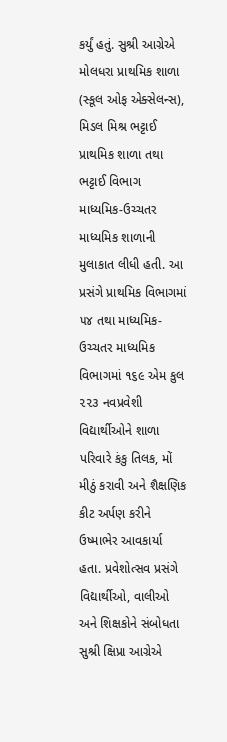કર્યું હતું. સુશ્રી આગ્રેએ મોલધરા પ્રાથમિક શાળા (સ્કૂલ ઓફ એક્સેલન્સ), મિડલ મિશ્ર ભટ્ટાઈ પ્રાથમિક શાળા તથા ભટ્ટાઈ વિભાગ માધ્યમિક-ઉચ્ચતર માધ્યમિક શાળાની મુલાકાત લીધી હતી. આ પ્રસંગે પ્રાથમિક વિભાગમાં ૫૪ તથા માધ્યમિક-ઉચ્ચતર માધ્યમિક વિભાગમાં ૧૬૯ એમ કુલ ૨૨૩ નવપ્રવેશી વિદ્યાર્થીઓને શાળા પરિવારે કંકુ તિલક, મોં મીઠું કરાવી અને શૈક્ષણિક કીટ અર્પણ કરીને ઉષ્માભેર આવકાર્યા હતા. પ્રવેશોત્સવ પ્રસંગે વિદ્યાર્થીઓ, વાલીઓ અને શિક્ષકોને સંબોધતા સુશ્રી ક્ષિપ્રા આગ્રેએ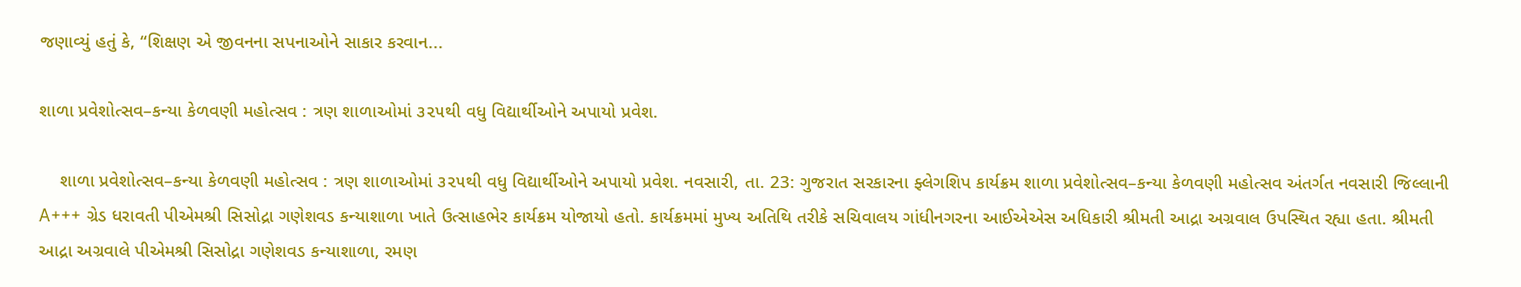જણાવ્યું હતું કે, “શિક્ષણ એ જીવનના સપનાઓને સાકાર કરવાન...

શાળા પ્રવેશોત્સવ–કન્યા કેળવણી મહોત્સવ : ત્રણ શાળાઓમાં ૩૨૫થી વધુ વિદ્યાર્થીઓને અપાયો પ્રવેશ.

    શાળા પ્રવેશોત્સવ–કન્યા કેળવણી મહોત્સવ : ત્રણ શાળાઓમાં ૩૨૫થી વધુ વિદ્યાર્થીઓને અપાયો પ્રવેશ. નવસારી, તા. 23: ગુજરાત સરકારના ફ્લેગશિપ કાર્યક્રમ શાળા પ્રવેશોત્સવ–કન્યા કેળવણી મહોત્સવ અંતર્ગત નવસારી જિલ્લાની A+++ ગ્રેડ ધરાવતી પીએમશ્રી સિસોદ્રા ગણેશવડ કન્યાશાળા ખાતે ઉત્સાહભેર કાર્યક્રમ યોજાયો હતો. કાર્યક્રમમાં મુખ્ય અતિથિ તરીકે સચિવાલય ગાંધીનગરના આઈએએસ અધિકારી શ્રીમતી આદ્રા અગ્રવાલ ઉપસ્થિત રહ્યા હતા. શ્રીમતી આદ્રા અગ્રવાલે પીએમશ્રી સિસોદ્રા ગણેશવડ કન્યાશાળા, રમણ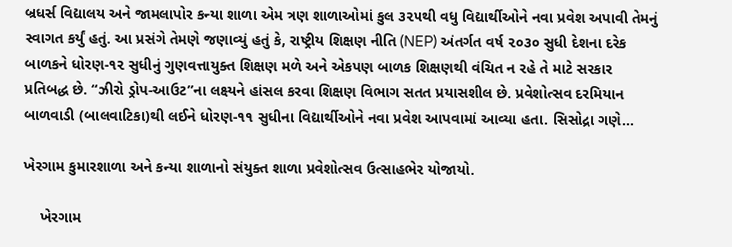બ્રધર્સ વિદ્યાલય અને જામલાપોર કન્યા શાળા એમ ત્રણ શાળાઓમાં કુલ ૩૨૫થી વધુ વિદ્યાર્થીઓને નવા પ્રવેશ અપાવી તેમનું સ્વાગત કર્યું હતું. આ પ્રસંગે તેમણે જણાવ્યું હતું કે, રાષ્ટ્રીય શિક્ષણ નીતિ (NEP) અંતર્ગત વર્ષ ૨૦૩૦ સુધી દેશના દરેક બાળકને ધોરણ-૧૨ સુધીનું ગુણવત્તાયુક્ત શિક્ષણ મળે અને એકપણ બાળક શિક્ષણથી વંચિત ન રહે તે માટે સરકાર પ્રતિબદ્ધ છે. “ઝીરો ડ્રોપ-આઉટ”ના લક્ષ્યને હાંસલ કરવા શિક્ષણ વિભાગ સતત પ્રયાસશીલ છે. પ્રવેશોત્સવ દરમિયાન બાળવાડી (બાલવાટિકા)થી લઈને ધોરણ-૧૧ સુધીના વિદ્યાર્થીઓને નવા પ્રવેશ આપવામાં આવ્યા હતા. સિસોદ્રા ગણે...

ખેરગામ કુમારશાળા અને કન્યા શાળાનો સંયુક્ત શાળા પ્રવેશોત્સવ ઉત્સાહભેર યોજાયો.

    ખેરગામ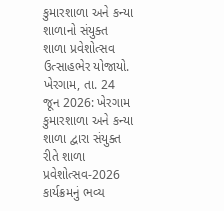કુમારશાળા અને કન્યા શાળાનો સંયુક્ત શાળા પ્રવેશોત્સવ ઉત્સાહભેર યોજાયો. ખેરગામ, તા. 24 જૂન 2026: ખેરગામ કુમારશાળા અને કન્યા શાળા દ્વારા સંયુક્ત રીતે શાળા પ્રવેશોત્સવ-2026 કાર્યક્રમનું ભવ્ય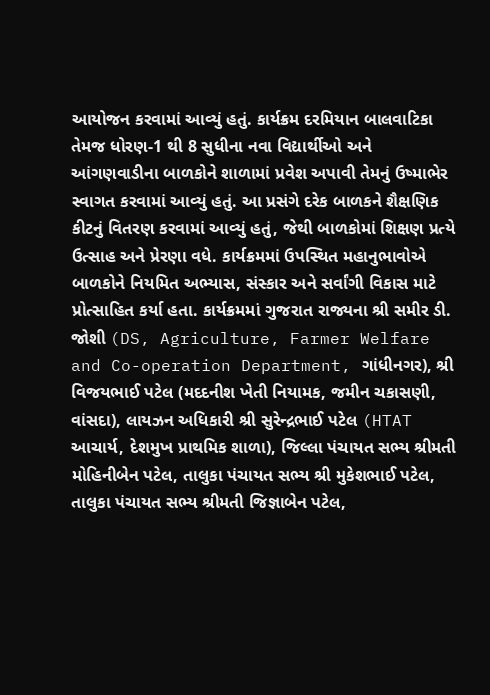આયોજન કરવામાં આવ્યું હતું. કાર્યક્રમ દરમિયાન બાલવાટિકા તેમજ ધોરણ-1 થી 8 સુધીના નવા વિદ્યાર્થીઓ અને આંગણવાડીના બાળકોને શાળામાં પ્રવેશ અપાવી તેમનું ઉષ્માભેર સ્વાગત કરવામાં આવ્યું હતું. આ પ્રસંગે દરેક બાળકને શૈક્ષણિક કીટનું વિતરણ કરવામાં આવ્યું હતું, જેથી બાળકોમાં શિક્ષણ પ્રત્યે ઉત્સાહ અને પ્રેરણા વધે. કાર્યક્રમમાં ઉપસ્થિત મહાનુભાવોએ બાળકોને નિયમિત અભ્યાસ, સંસ્કાર અને સર્વાંગી વિકાસ માટે પ્રોત્સાહિત કર્યા હતા. કાર્યક્રમમાં ગુજરાત રાજ્યના શ્રી સમીર ડી. જોશી (DS, Agriculture, Farmer Welfare and Co-operation Department, ગાંધીનગર), શ્રી વિજયભાઈ પટેલ (મદદનીશ ખેતી નિયામક, જમીન ચકાસણી, વાંસદા), લાયઝન અધિકારી શ્રી સુરેન્દ્રભાઈ પટેલ (HTAT આચાર્ય, દેશમુખ પ્રાથમિક શાળા), જિલ્લા પંચાયત સભ્ય શ્રીમતી મોહિનીબેન પટેલ, તાલુકા પંચાયત સભ્ય શ્રી મુકેશભાઈ પટેલ, તાલુકા પંચાયત સભ્ય શ્રીમતી જિજ્ઞાબેન પટેલ,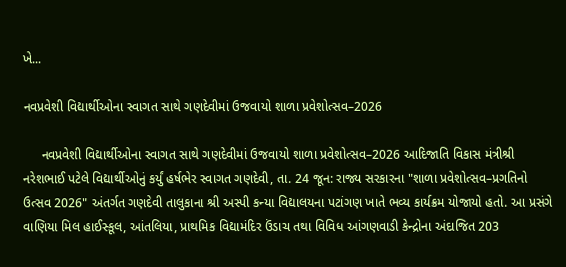ખે...

નવપ્રવેશી વિદ્યાર્થીઓના સ્વાગત સાથે ગણદેવીમાં ઉજવાયો શાળા પ્રવેશોત્સવ–2026

     નવપ્રવેશી વિદ્યાર્થીઓના સ્વાગત સાથે ગણદેવીમાં ઉજવાયો શાળા પ્રવેશોત્સવ–2026 આદિજાતિ વિકાસ મંત્રીશ્રી નરેશભાઈ પટેલે વિદ્યાર્થીઓનું કર્યું હર્ષભેર સ્વાગત ગણદેવી, તા. 24 જૂન: રાજ્ય સરકારના "શાળા પ્રવેશોત્સવ–પ્રગતિનો ઉત્સવ 2026" અંતર્ગત ગણદેવી તાલુકાના શ્રી અસ્પી કન્યા વિદ્યાલયના પટાંગણ ખાતે ભવ્ય કાર્યક્રમ યોજાયો હતો. આ પ્રસંગે વાણિયા મિલ હાઈસ્કૂલ, આંતલિયા, પ્રાથમિક વિદ્યામંદિર ઉંડાચ તથા વિવિધ આંગણવાડી કેન્દ્રોના અંદાજિત 203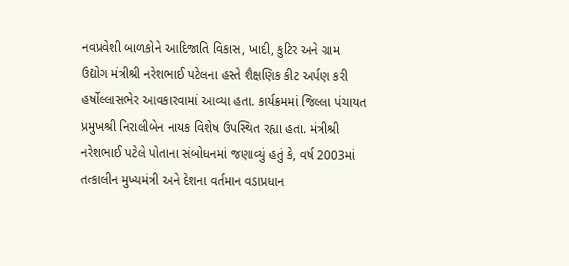નવપ્રવેશી બાળકોને આદિજાતિ વિકાસ, ખાદી, કુટિર અને ગ્રામ ઉદ્યોગ મંત્રીશ્રી નરેશભાઈ પટેલના હસ્તે શૈક્ષણિક કીટ અર્પણ કરી હર્ષોલ્લાસભેર આવકારવામાં આવ્યા હતા. કાર્યક્રમમાં જિલ્લા પંચાયત પ્રમુખશ્રી નિરાલીબેન નાયક વિશેષ ઉપસ્થિત રહ્યા હતા. મંત્રીશ્રી નરેશભાઈ પટેલે પોતાના સંબોધનમાં જણાવ્યું હતું કે, વર્ષ 2003માં તત્કાલીન મુખ્યમંત્રી અને દેશના વર્તમાન વડાપ્રધાન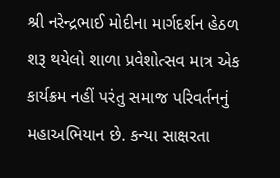શ્રી નરેન્દ્રભાઈ મોદીના માર્ગદર્શન હેઠળ શરૂ થયેલો શાળા પ્રવેશોત્સવ માત્ર એક કાર્યક્રમ નહીં પરંતુ સમાજ પરિવર્તનનું મહાઅભિયાન છે. કન્યા સાક્ષરતા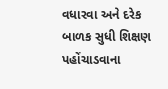વધારવા અને દરેક બાળક સુધી શિક્ષણ પહોંચાડવાના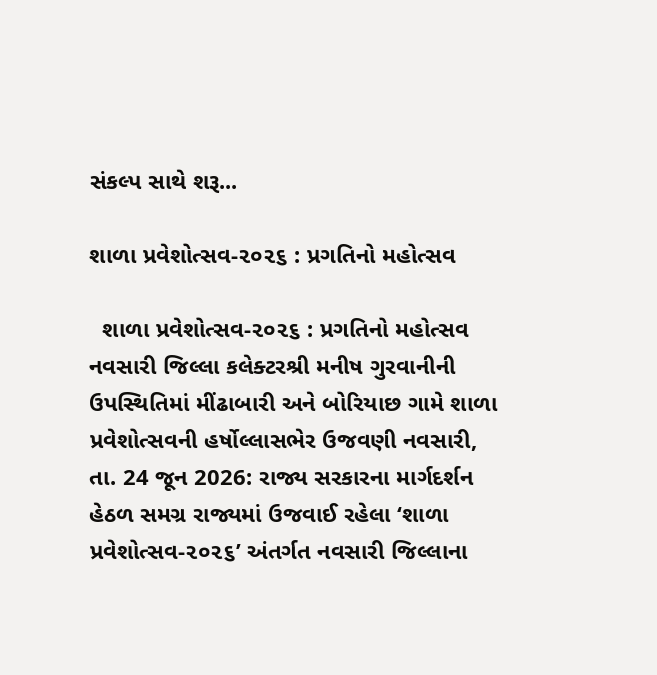સંકલ્પ સાથે શરૂ...

શાળા પ્રવેશોત્સવ-૨૦૨૬ : પ્રગતિનો મહોત્સવ

  શાળા પ્રવેશોત્સવ-૨૦૨૬ : પ્રગતિનો મહોત્સવ નવસારી જિલ્લા કલેક્ટરશ્રી મનીષ ગુરવાનીની ઉપસ્થિતિમાં મીંઢાબારી અને બોરિયાછ ગામે શાળા પ્રવેશોત્સવની હર્ષોલ્લાસભેર ઉજવણી નવસારી, તા. 24 જૂન 2026: રાજ્ય સરકારના માર્ગદર્શન હેઠળ સમગ્ર રાજ્યમાં ઉજવાઈ રહેલા ‘શાળા પ્રવેશોત્સવ-૨૦૨૬’ અંતર્ગત નવસારી જિલ્લાના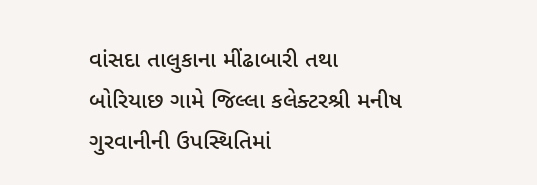વાંસદા તાલુકાના મીંઢાબારી તથા બોરિયાછ ગામે જિલ્લા કલેક્ટરશ્રી મનીષ ગુરવાનીની ઉપસ્થિતિમાં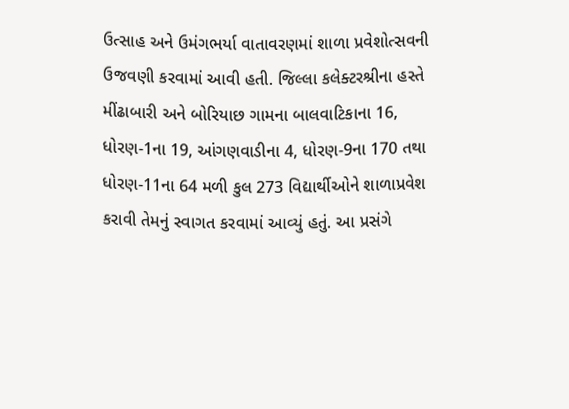ઉત્સાહ અને ઉમંગભર્યા વાતાવરણમાં શાળા પ્રવેશોત્સવની ઉજવણી કરવામાં આવી હતી. જિલ્લા કલેક્ટરશ્રીના હસ્તે મીંઢાબારી અને બોરિયાછ ગામના બાલવાટિકાના 16, ધોરણ-1ના 19, આંગણવાડીના 4, ધોરણ-9ના 170 તથા ધોરણ-11ના 64 મળી કુલ 273 વિદ્યાર્થીઓને શાળાપ્રવેશ કરાવી તેમનું સ્વાગત કરવામાં આવ્યું હતું. આ પ્રસંગે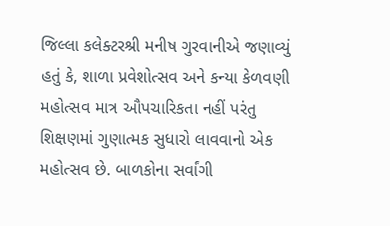જિલ્લા કલેક્ટરશ્રી મનીષ ગુરવાનીએ જણાવ્યું હતું કે, શાળા પ્રવેશોત્સવ અને કન્યા કેળવણી મહોત્સવ માત્ર ઔપચારિકતા નહીં પરંતુ શિક્ષણમાં ગુણાત્મક સુધારો લાવવાનો એક મહોત્સવ છે. બાળકોના સર્વાંગી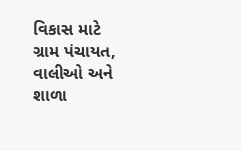વિકાસ માટે ગ્રામ પંચાયત, વાલીઓ અને શાળા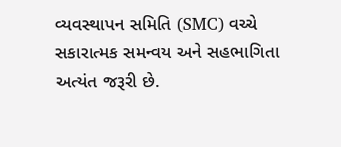વ્યવસ્થાપન સમિતિ (SMC) વચ્ચે સકારાત્મક સમન્વય અને સહભાગિતા અત્યંત જરૂરી છે.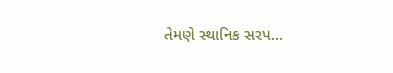તેમણે સ્થાનિક સરપ...